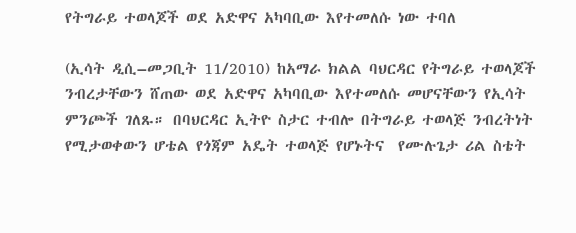የትግራይ ተወላጆች ወደ አድዋና አካባቢው እየተመለሱ ነው ተባለ

(ኢሳት ዲሲ–መጋቢት 11/2010) ከአማራ ክልል ባህርዳር የትግራይ ተወላጆች ንብረታቸውን ሸጠው ወደ አድዋና አካባቢው እየተመለሱ መሆናቸውን የኢሳት ምንጮች ገለጹ። በባህርዳር ኢትዮ ስታር ተብሎ በትግራይ ተወላጅ ንብረትነት  የሚታወቀውን ሆቴል የጎጃም አዴት ተወላጅ የሆኑትና  የሙሉጌታ ሪል ስቴት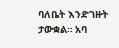ባለቤት እንድገዙት  ታውቋል። አባ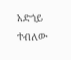አድጎይ ተብለው